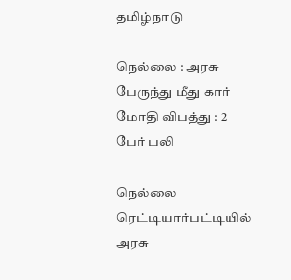தமிழ்நாடு

நெல்லை : அரசு பேருந்து மீது கார் மோதி விபத்து : 2 பேர் பலி

நெல்லை ரெட்டியார்பட்டியில் அரசு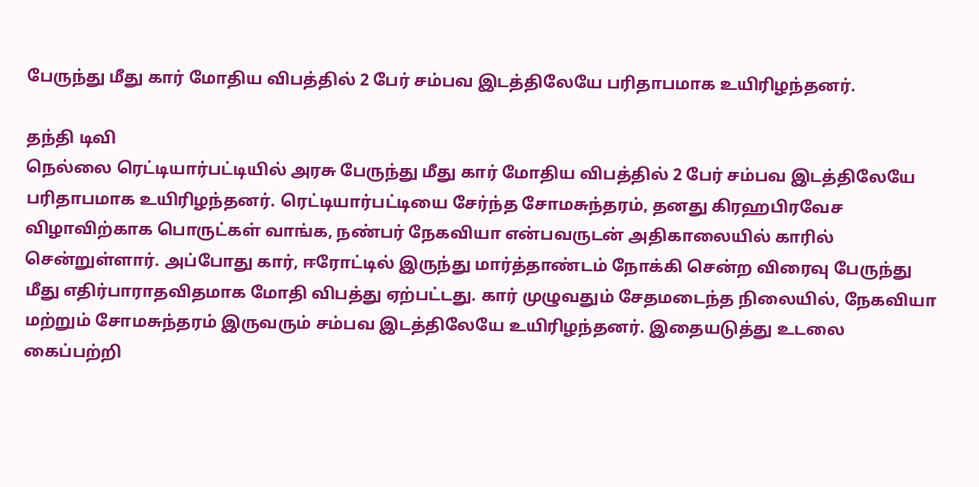பேருந்து மீது கார் மோதிய விபத்தில் 2 பேர் சம்பவ இடத்திலேயே பரிதாபமாக உயிரிழந்தனர்.

தந்தி டிவி
நெல்லை ரெட்டியார்பட்டியில் அரசு பேருந்து மீது கார் மோதிய விபத்தில் 2 பேர் சம்பவ இடத்திலேயே பரிதாபமாக உயிரிழந்தனர். ரெட்டியார்பட்டியை சேர்ந்த சோமசுந்தரம், தனது கிரஹபிரவேச விழாவிற்காக பொருட்கள் வாங்க, நண்பர் நேகவியா என்பவருடன் அதிகாலையில் காரில் சென்றுள்ளார். அப்போது கார், ஈரோட்டில் இருந்து மார்த்தாண்டம் நோக்கி சென்ற விரைவு பேருந்து மீது எதிர்பாராதவிதமாக மோதி விபத்து ஏற்பட்டது. கார் முழுவதும் சேதமடைந்த நிலையில், நேகவியா மற்றும் சோமசுந்தரம் இருவரும் சம்பவ இடத்திலேயே உயிரிழந்தனர். இதையடுத்து உடலை கைப்பற்றி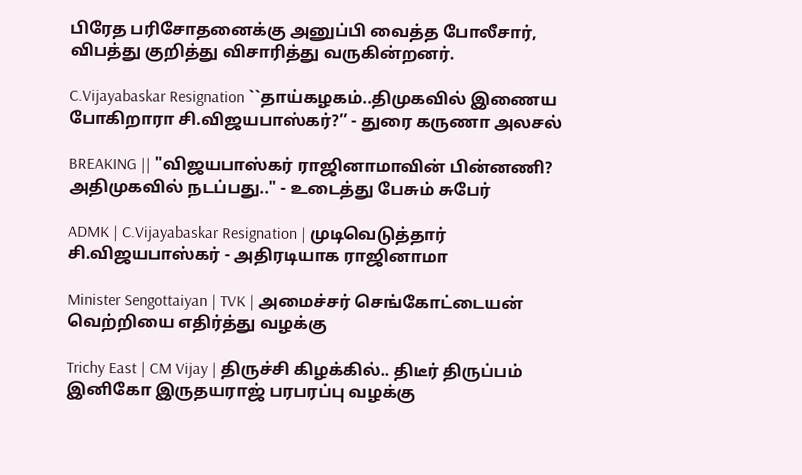பிரேத பரிசோதனைக்கு அனுப்பி வைத்த போலீசார், விபத்து குறித்து விசாரித்து வருகின்றனர்.

C.Vijayabaskar Resignation ``தாய்கழகம்..திமுகவில் இணைய போகிறாரா சி.விஜயபாஸ்கர்?’’ - துரை கருணா அலசல்

BREAKING || "விஜயபாஸ்கர் ராஜினாமாவின் பின்னணி? அதிமுகவில் நடப்பது.." - உடைத்து பேசும் சுபேர்

ADMK | C.Vijayabaskar Resignation | முடிவெடுத்தார் சி.விஜயபாஸ்கர் - அதிரடியாக ராஜினாமா

Minister Sengottaiyan | TVK | அமைச்சர் செங்கோட்டையன் வெற்றியை எதிர்த்து வழக்கு

Trichy East | CM Vijay | திருச்சி கிழக்கில்.. திடீர் திருப்பம் இனிகோ இருதயராஜ் பரபரப்பு வழக்கு